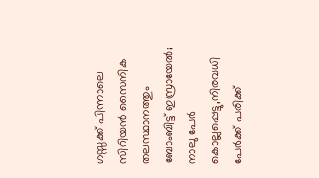ഗസ്സക്ക് പിന്നാലെ സിറിയൻ സൈനിക തലസ്ഥാനത്തും ബോംബിട്ട് ഇസ്രായേൽ; നാലു പേർ കൊല്ലപ്പെട്ടു,നിരവധി പേര്‍ക്ക് പരിക്ക്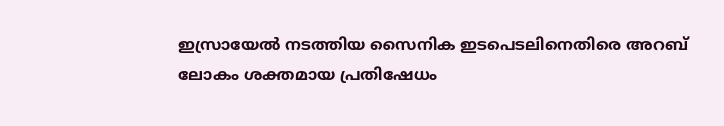ഇസ്രായേൽ നടത്തിയ സൈനിക ഇടപെടലിനെതിരെ അറബ് ലോകം ശക്തമായ പ്രതിഷേധം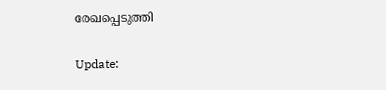രേഖപ്പെടുത്തി

Update: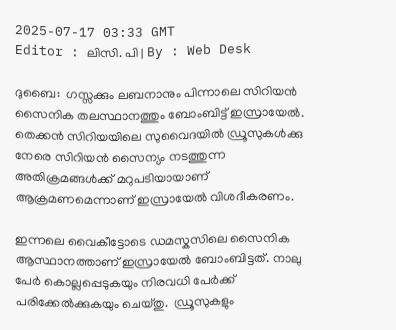2025-07-17 03:33 GMT
Editor : ലിസി. പി | By : Web Desk

ദുബൈ:  ഗസ്സക്കും ലബനാനും പിന്നാലെ സിറിയൻ സൈനിക തലസ്ഥാനത്തും ബോംബിട്ട് ഇസ്രായേൽ. തെക്കൻ സിറിയയിലെ സുവൈദയിൽ ഡ്രൂസുകൾക്കു നേരെ സിറിയൻ സൈന്യം നടത്തുന്ന അതിക്രമങ്ങൾക്ക് മറുപടിയായാണ് ആക്രമണമെന്നാണ് ഇസ്രായേൽ വിശദീകരണം.

ഇന്നലെ വൈകീട്ടോടെ ഡമസ്കസിലെ സൈനിക ആസ്ഥാനത്താണ് ഇസ്രായേൽ ബോംബിട്ടത്. നാലു പേർ കൊല്ലപ്പെടുകയും നിരവധി പേർക്ക് പരിക്കേൽക്കുകയും ചെയ്തു.  ഡ്രൂസുകളും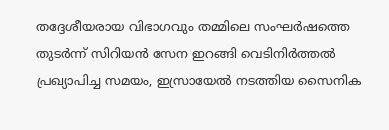തദ്ദേശീയരായ വിഭാഗവും തമ്മിലെ സംഘർഷത്തെ തുടർന്ന് സിറിയൻ സേന ഇറങ്ങി വെടിനിർത്തൽ പ്രഖ്യാപിച്ച സമയം, ഇസ്രായേൽ നടത്തിയ സൈനിക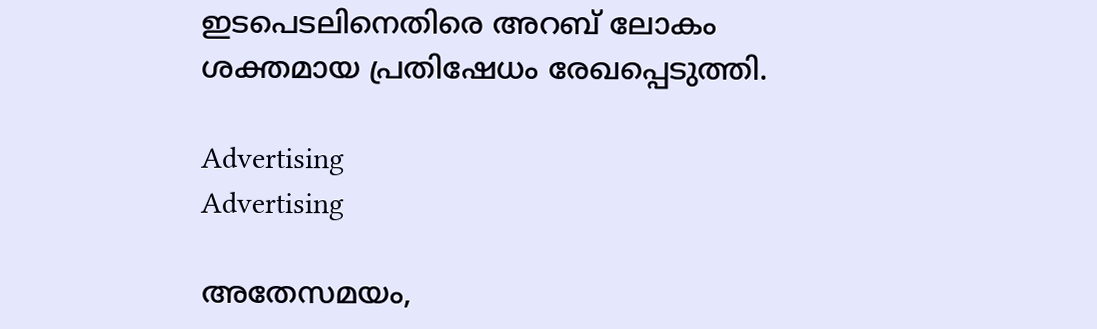ഇടപെടലിനെതിരെ അറബ് ലോകം ശക്തമായ പ്രതിഷേധം രേഖപ്പെടുത്തി.

Advertising
Advertising

അതേസമയം,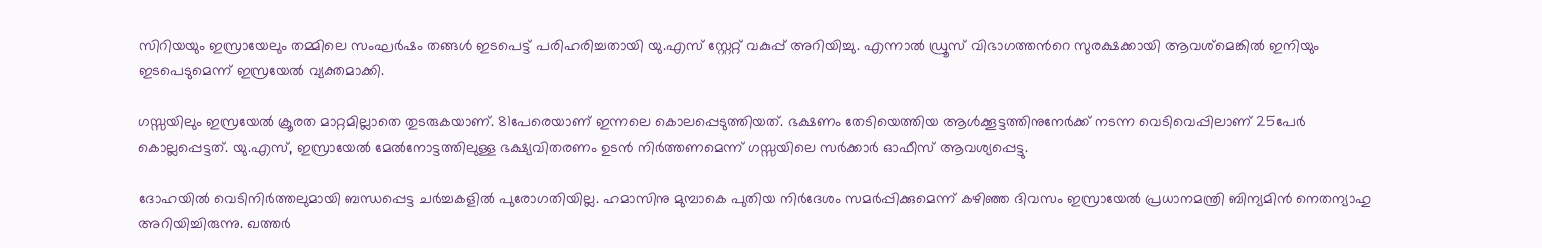സിറിയയും ഇസ്രായേലും തമ്മിലെ സംഘർഷം തങ്ങൾ ഇടപെട്ട് പരിഹരിച്ചതായി യു.എസ് സ്റ്റേറ്റ് വകുപ്പ് അറിയിച്ചു. എന്നാൽ ഡ്രൂസ് വിഭാഗത്തന്‍റെ സുരക്ഷക്കായി ആവശ്മെങ്കിൽ ഇനിയും ഇടപെടുമെന്ന് ഇസ്രയേൽ വ്യക്തമാക്കി.

ഗസ്സയിലും ഇസ്രയേൽ ക്രൂരത മാറ്റമില്ലാതെ തുടരുകയാണ്. 81പേരെയാണ് ഇന്നലെ കൊലപ്പെടുത്തിയത്. ഭക്ഷണം തേടിയെത്തിയ ആൾക്കൂട്ടത്തിനുനേർക്ക് നടന്ന വെടിവെപ്പിലാണ് 25പേർ കൊല്ലപ്പെട്ടത്. യു.എസ്, ഇസ്രായേൽ മേൽനോട്ടത്തിലുള്ള ഭക്ഷ്യവിതരണം ഉടൻ നിർത്തണമെന്ന് ഗസ്സയിലെ സർക്കാർ ഓഫീസ് ആവശ്യപ്പെട്ടു.

ദോഹയിൽ വെടിനിർത്തലുമായി ബന്ധപ്പെട്ട ചർച്ചകളിൽ പുരോഗതിയില്ല. ഹമാസിനു മുമ്പാകെ പുതിയ നിർദേശം സമർപ്പിക്കുമെന്ന് കഴിഞ്ഞ ദിവസം ഇസ്രായേൽ പ്രധാനമന്ത്രി ബിന്യമിൻ നെതന്യാഹു അറിയിച്ചിരുന്നു. ഖത്തർ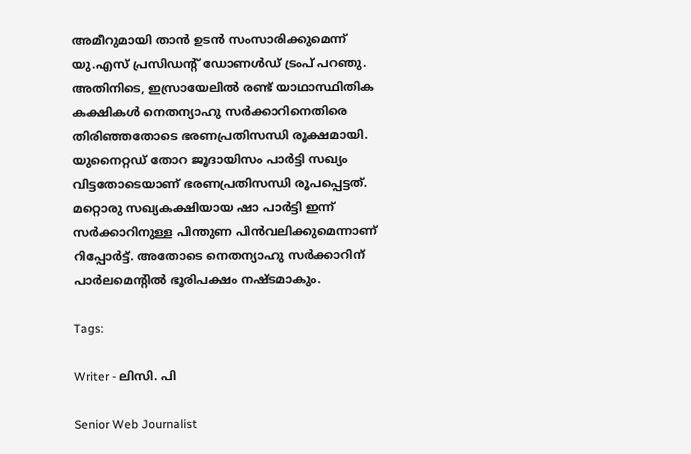അമീറുമായി താൻ ഉടൻ സംസാരിക്കുമെന്ന് യു.എസ് പ്രസിഡന്‍റ് ഡോണൾഡ് ട്രംപ് പറഞു. അതിനിടെ, ഇസ്രായേലിൽ രണ്ട് യാഥാസ്ഥിതിക കക്ഷികൾ നെതന്യാഹു സർക്കാറിനെതിരെ തിരിഞ്ഞതോടെ ഭരണപ്രതിസന്ധി രൂക്ഷമായി. യുനൈറ്റഡ് തോറ ജൂദായിസം പാർട്ടി സഖ്യം വിട്ടതോടെയാണ് ഭരണപ്രതിസന്ധി രൂപപ്പെട്ടത്. മറ്റൊരു സഖ്യകക്ഷിയായ ഷാ പാർട്ടി ഇന്ന് സർക്കാറിനുള്ള പിന്തുണ പിൻവലിക്കുമെന്നാണ് റിപ്പോർട്ട്. അതോടെ നെതന്യാഹു സർക്കാറിന് പാർലമെന്‍റിൽ ഭൂരിപക്ഷം നഷ്ടമാകും.

Tags:

Writer - ലിസി. പി

Senior Web Journalist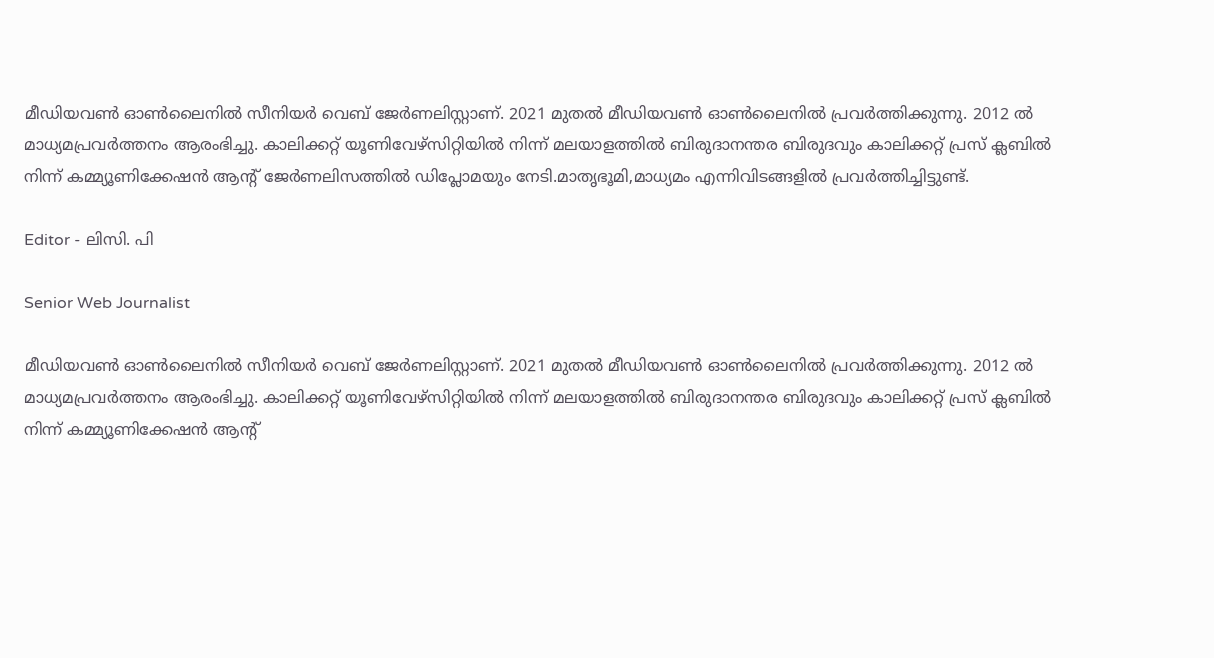മീഡിയവൺ ഓൺലൈനിൽ സീനിയർ വെബ് ജേർണലിസ്റ്റാണ്. 2021 മുതൽ മീഡിയവൺ ഓൺലൈനിൽ പ്രവർത്തിക്കുന്നു. 2012 ല്‍ മാധ്യമപ്രവര്‍ത്തനം ആരംഭിച്ചു. കാലിക്കറ്റ് യൂണിവേഴ്‌സിറ്റിയിൽ നിന്ന് മലയാളത്തിൽ ബിരുദാനന്തര ബിരുദവും കാലിക്കറ്റ് പ്രസ് ക്ലബിൽ നിന്ന് കമ്മ്യൂണിക്കേഷൻ ആന്റ് ജേർണലിസത്തിൽ ഡിപ്ലോമയും നേടി.മാതൃഭൂമി,മാധ്യമം എന്നിവിടങ്ങളിൽ പ്രവർത്തിച്ചിട്ടുണ്ട്.

Editor - ലിസി. പി

Senior Web Journalist

മീഡിയവൺ ഓൺലൈനിൽ സീനിയർ വെബ് ജേർണലിസ്റ്റാണ്. 2021 മുതൽ മീഡിയവൺ ഓൺലൈനിൽ പ്രവർത്തിക്കുന്നു. 2012 ല്‍ മാധ്യമപ്രവര്‍ത്തനം ആരംഭിച്ചു. കാലിക്കറ്റ് യൂണിവേഴ്‌സിറ്റിയിൽ നിന്ന് മലയാളത്തിൽ ബിരുദാനന്തര ബിരുദവും കാലിക്കറ്റ് പ്രസ് ക്ലബിൽ നിന്ന് കമ്മ്യൂണിക്കേഷൻ ആന്റ്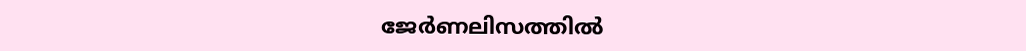ജേർണലിസത്തിൽ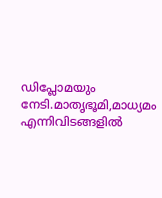ഡിപ്ലോമയും നേടി.മാതൃഭൂമി,മാധ്യമം എന്നിവിടങ്ങളിൽ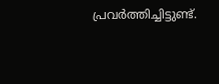പ്രവർത്തിച്ചിട്ടുണ്ട്.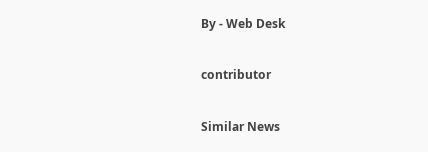By - Web Desk

contributor

Similar News